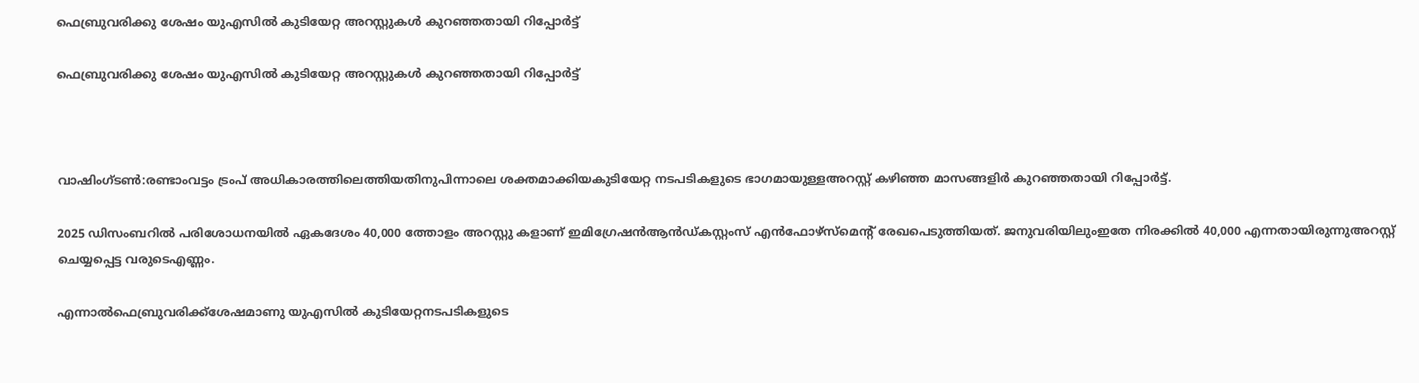ഫെബ്രുവരിക്കു ശേഷം യുഎസില്‍ കുടിയേറ്റ അറസ്റ്റുകള്‍ കുറഞ്ഞതായി റിപ്പോര്‍ട്ട്

ഫെബ്രുവരിക്കു ശേഷം യുഎസില്‍ കുടിയേറ്റ അറസ്റ്റുകള്‍ കുറഞ്ഞതായി റിപ്പോര്‍ട്ട്



വാഷിംഗ്ടണ്‍:രണ്ടാംവട്ടം ട്രംപ് അധികാരത്തിലെത്തിയതിനുപിന്നാലെ ശക്തമാക്കിയകുടിയേറ്റ നടപടികളുടെ ഭാഗമായുള്ളഅറസ്റ്റ് കഴിഞ്ഞ മാസങ്ങളിർ കുറഞ്ഞതായി റിപ്പോര്‍ട്ട്.

2025 ഡിസംബറില്‍ പരിശോധനയില്‍ ഏകദേശം 40,000 ത്തോളം അറസ്റ്റു കളാണ് ഇമിഗ്രേഷന്‍ആന്‍ഡ്കസ്റ്റംസ് എന്‍ഫോഴ്സ്മെന്റ് രേഖപെടുത്തിയത്. ജനുവരിയിലുംഇതേ നിരക്കില്‍ 40,000 എന്നതായിരുന്നുഅറസ്റ്റ് ചെയ്യപ്പെട്ട വരുടെഎണ്ണം.

എന്നാല്‍ഫെബ്രുവരിക്ക്ശേഷമാണു യുഎസില്‍ കുടിയേറ്റനടപടികളുടെ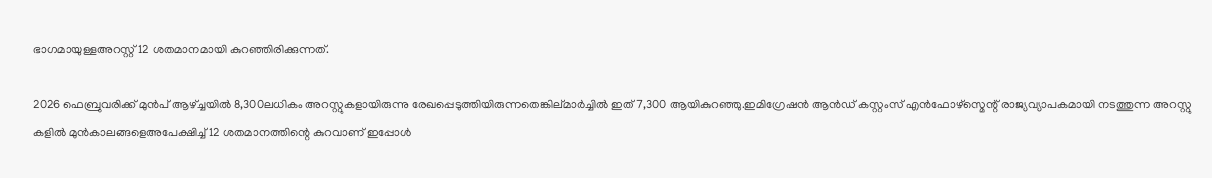ഭാഗമായുള്ളഅറസ്റ്റ് 12 ശതമാനമായി കുറഞ്ഞിരിക്കുന്നത്.

2026 ഫെബ്രുവരിക്ക് മുന്‍പ് ആഴ്ച്ചയില്‍ 8,300ലധികം അറസ്റ്റുകളായിരുന്നു രേഖപ്പെടുത്തിയിരുന്നതെങ്കില്മാര്‍ച്ചില്‍ ഇത് 7,300 ആയികുറഞ്ഞു.ഇമിഗ്രേഷന്‍ ആന്‍ഡ് കസ്റ്റംസ് എന്‍ഫോഴ്സ്മെന്റ് രാജ്യവ്യാപകമായി നടത്തുന്ന അറസ്റ്റു കളില്‍ മുന്‍കാലങ്ങളെഅപേക്ഷിച്ച് 12 ശതമാനത്തിന്റെ കുറവാണ് ഇപ്പോള്‍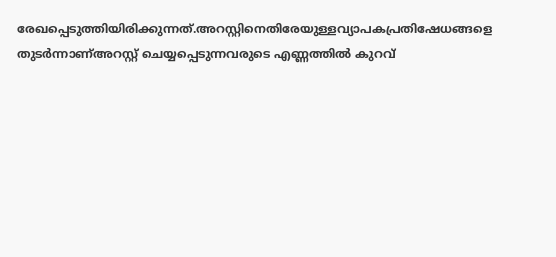രേഖപ്പെടുത്തിയിരിക്കുന്നത്.അറസ്റ്റിനെതിരേയുള്ളവ്യാപകപ്രതിഷേധങ്ങളെ തുടര്‍ന്നാണ്അറസ്റ്റ് ചെയ്യപ്പെടുന്നവരുടെ എണ്ണത്തില്‍ കുറവ്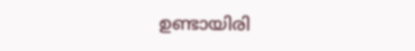ഉണ്ടായിരി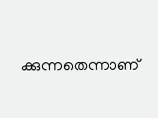ക്കുന്നതെന്നാണ്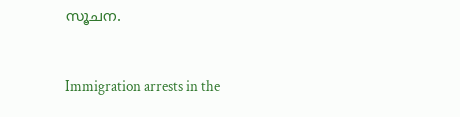സൂചന.


Immigration arrests in the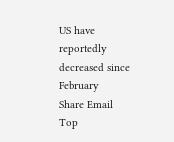US have reportedly decreased since February
Share Email
Top